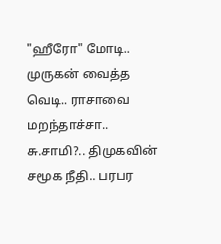"ஹீரோ" மோடி.. முருகன் வைத்த வெடி.. ராசாவை மறந்தாச்சா.. சு.சாமி?.. திமுகவின் சமூக நீதி.. பரபர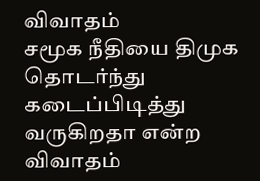விவாதம்
சமூக நீதியை திமுக தொடர்ந்து கடைப்பிடித்து வருகிறதா என்ற விவாதம்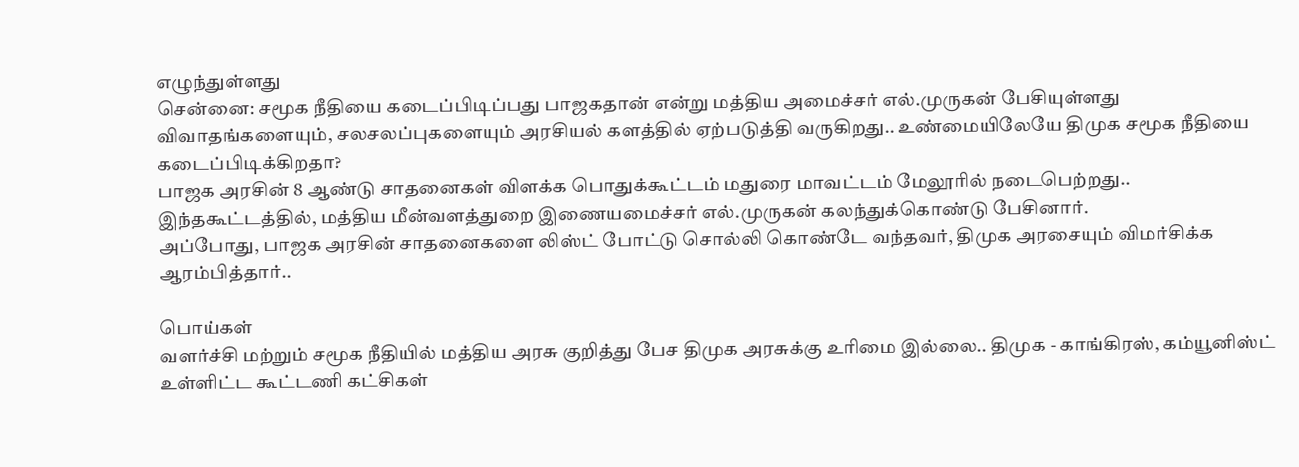எழுந்துள்ளது
சென்னை: சமூக நீதியை கடைப்பிடிப்பது பாஜகதான் என்று மத்திய அமைச்சர் எல்.முருகன் பேசியுள்ளது விவாதங்களையும், சலசலப்புகளையும் அரசியல் களத்தில் ஏற்படுத்தி வருகிறது.. உண்மையிலேயே திமுக சமூக நீதியை கடைப்பிடிக்கிறதா?
பாஜக அரசின் 8 ஆண்டு சாதனைகள் விளக்க பொதுக்கூட்டம் மதுரை மாவட்டம் மேலூரில் நடைபெற்றது.. இந்தகூட்டத்தில், மத்திய மீன்வளத்துறை இணையமைச்சர் எல்.முருகன் கலந்துக்கொண்டு பேசினார்.
அப்போது, பாஜக அரசின் சாதனைகளை லிஸ்ட் போட்டு சொல்லி கொண்டே வந்தவர், திமுக அரசையும் விமர்சிக்க ஆரம்பித்தார்..

பொய்கள்
வளர்ச்சி மற்றும் சமூக நீதியில் மத்திய அரசு குறித்து பேச திமுக அரசுக்கு உரிமை இல்லை.. திமுக - காங்கிரஸ், கம்யூனிஸ்ட் உள்ளிட்ட கூட்டணி கட்சிகள்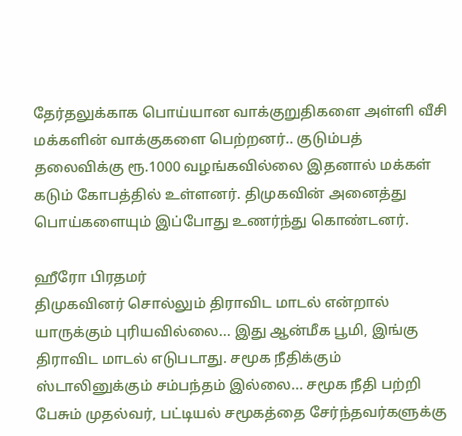தேர்தலுக்காக பொய்யான வாக்குறுதிகளை அள்ளி வீசி மக்களின் வாக்குகளை பெற்றனர்.. குடும்பத் தலைவிக்கு ரூ.1000 வழங்கவில்லை இதனால் மக்கள் கடும் கோபத்தில் உள்ளனர். திமுகவின் அனைத்து பொய்களையும் இப்போது உணர்ந்து கொண்டனர்.

ஹீரோ பிரதமர்
திமுகவினர் சொல்லும் திராவிட மாடல் என்றால் யாருக்கும் புரியவில்லை... இது ஆன்மீக பூமி, இங்கு திராவிட மாடல் எடுபடாது. சமூக நீதிக்கும் ஸ்டாலினுக்கும் சம்பந்தம் இல்லை... சமூக நீதி பற்றி பேசும் முதல்வர், பட்டியல் சமூகத்தை சேர்ந்தவர்களுக்கு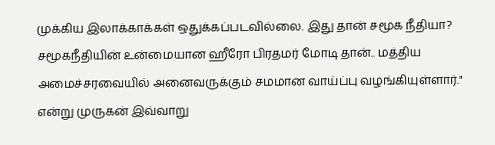முக்கிய இலாக்காக்கள் ஒதுக்கப்படவில்லை. இது தான் சமூக நீதியா? சமூகநீதியின் உன்மையான ஹீரோ பிரதமர் மோடி தான்.. மத்திய அமைச்சரவையில் அனைவருக்கும் சமமான வாய்ப்பு வழங்கியுள்ளார்." என்று முருகன் இவ்வாறு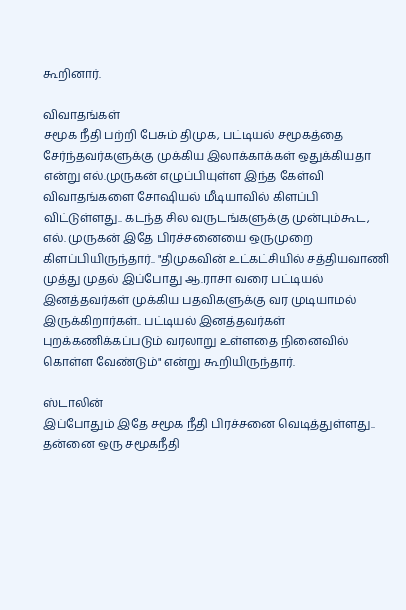கூறினார்.

விவாதங்கள்
சமூக நீதி பற்றி பேசும் திமுக, பட்டியல் சமூகத்தை சேர்ந்தவர்களுக்கு முக்கிய இலாக்காக்கள் ஒதுக்கியதா என்று எல்.முருகன் எழுப்பியுள்ள இந்த கேள்வி விவாதங்களை சோஷியல் மீடியாவில் கிளப்பி விட்டுள்ளது.. கடந்த சில வருடங்களுக்கு முன்பும்கூட, எல். முருகன் இதே பிரச்சனையை ஒருமுறை கிளப்பியிருந்தார்.. "திமுகவின் உட்கட்சியில் சத்தியவாணி முத்து முதல் இப்போது ஆ.ராசா வரை பட்டியல் இனத்தவர்கள் முக்கிய பதவிகளுக்கு வர முடியாமல் இருக்கிறார்கள்.. பட்டியல் இனத்தவர்கள் புறக்கணிக்கப்படும் வரலாறு உள்ளதை நினைவில் கொள்ள வேண்டும்" என்று கூறியிருந்தார்.

ஸ்டாலின்
இப்போதும் இதே சமூக நீதி பிரச்சனை வெடித்துள்ளது.. தன்னை ஒரு சமூகநீதி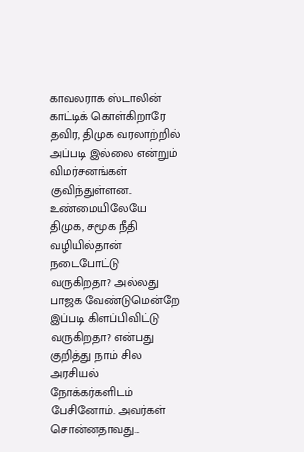காவலராக ஸ்டாலின் காட்டிக் கொள்கிறாரே தவிர, திமுக வரலாற்றில் அப்படி இல்லை என்றும் விமர்சனங்கள் குவிந்துள்ளன.. உண்மையிலேயே திமுக, சமூக நீதி வழியில்தான் நடைபோட்டு வருகிறதா? அல்லது பாஜக வேண்டுமென்றே இப்படி கிளப்பிவிட்டு வருகிறதா? என்பது குறித்து நாம் சில அரசியல் நோக்கர்களிடம் பேசினோம். அவர்கள் சொன்னதாவது...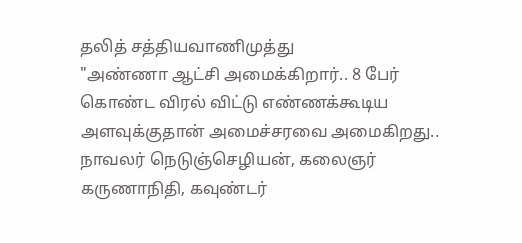தலித் சத்தியவாணிமுத்து
"அண்ணா ஆட்சி அமைக்கிறார்.. 8 பேர் கொண்ட விரல் விட்டு எண்ணக்கூடிய அளவுக்குதான் அமைச்சரவை அமைகிறது.. நாவலர் நெடுஞ்செழியன், கலைஞர் கருணாநிதி, கவுண்டர்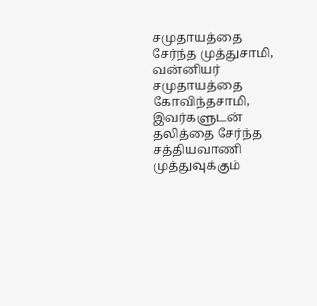சமுதாயத்தை சேர்ந்த முத்துசாமி, வன்னியர் சமுதாயத்தை கோவிந்தசாமி, இவர்களுடன் தலித்தை சேர்ந்த சத்தியவாணி முத்துவுக்கும்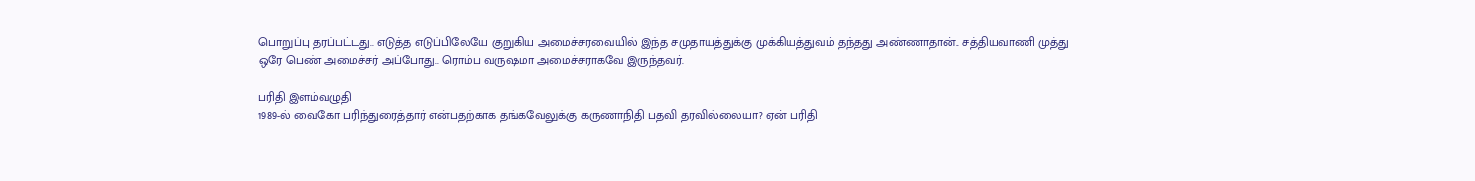பொறுப்பு தரப்பட்டது.. எடுத்த எடுப்பிலேயே குறுகிய அமைச்சரவையில் இந்த சமுதாயத்துக்கு முக்கியத்துவம் தந்தது அண்ணாதான்.. சத்தியவாணி முத்து ஒரே பெண் அமைச்சர் அப்போது.. ரொம்ப வருஷமா அமைச்சராகவே இருந்தவர்.

பரிதி இளம்வழுதி
1989-ல் வைகோ பரிந்துரைத்தார் என்பதற்காக தங்கவேலுக்கு கருணாநிதி பதவி தரவில்லையா? ஏன் பரிதி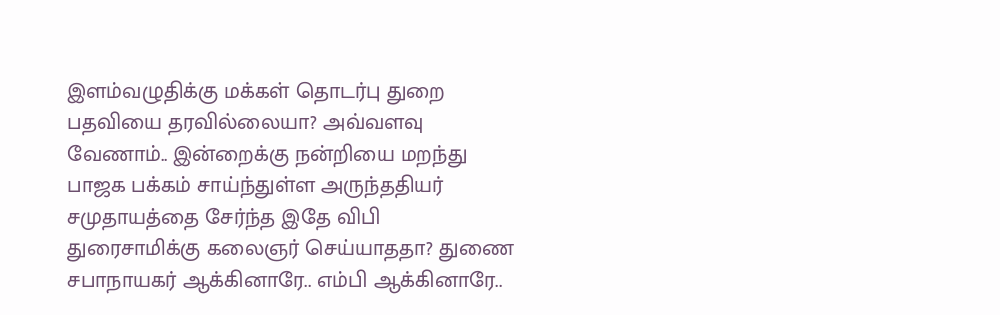இளம்வழுதிக்கு மக்கள் தொடர்பு துறை பதவியை தரவில்லையா? அவ்வளவு வேணாம்.. இன்றைக்கு நன்றியை மறந்து பாஜக பக்கம் சாய்ந்துள்ள அருந்ததியர் சமுதாயத்தை சேர்ந்த இதே விபி துரைசாமிக்கு கலைஞர் செய்யாததா? துணை சபாநாயகர் ஆக்கினாரே.. எம்பி ஆக்கினாரே..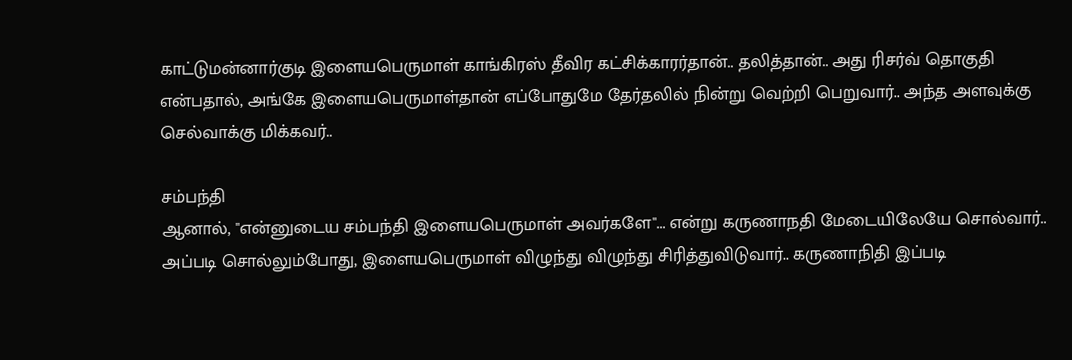காட்டுமன்னார்குடி இளையபெருமாள் காங்கிரஸ் தீவிர கட்சிக்காரர்தான்.. தலித்தான்.. அது ரிசர்வ் தொகுதி என்பதால், அங்கே இளையபெருமாள்தான் எப்போதுமே தேர்தலில் நின்று வெற்றி பெறுவார்.. அந்த அளவுக்கு செல்வாக்கு மிக்கவர்..

சம்பந்தி
ஆனால், "என்னுடைய சம்பந்தி இளையபெருமாள் அவர்களே"... என்று கருணாநதி மேடையிலேயே சொல்வார்.. அப்படி சொல்லும்போது, இளையபெருமாள் விழுந்து விழுந்து சிரித்துவிடுவார்.. கருணாநிதி இப்படி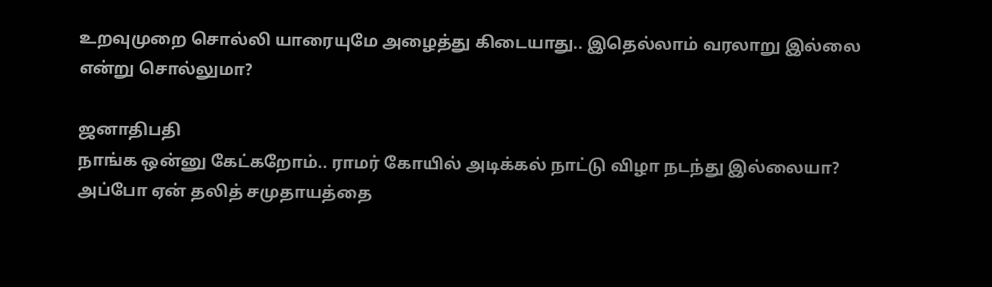உறவுமுறை சொல்லி யாரையுமே அழைத்து கிடையாது.. இதெல்லாம் வரலாறு இல்லை என்று சொல்லுமா?

ஜனாதிபதி
நாங்க ஒன்னு கேட்கறோம்.. ராமர் கோயில் அடிக்கல் நாட்டு விழா நடந்து இல்லையா? அப்போ ஏன் தலித் சமுதாயத்தை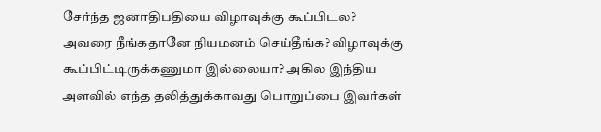சேர்ந்த ஜனாதிபதியை விழாவுக்கு கூப்பிடல? அவரை நீங்கதானே நியமனம் செய்தீங்க? விழாவுக்கு கூப்பிட்டிருக்கணுமா இல்லையா? அகில இந்திய அளவில் எந்த தலித்துக்காவது பொறுப்பை இவர்கள்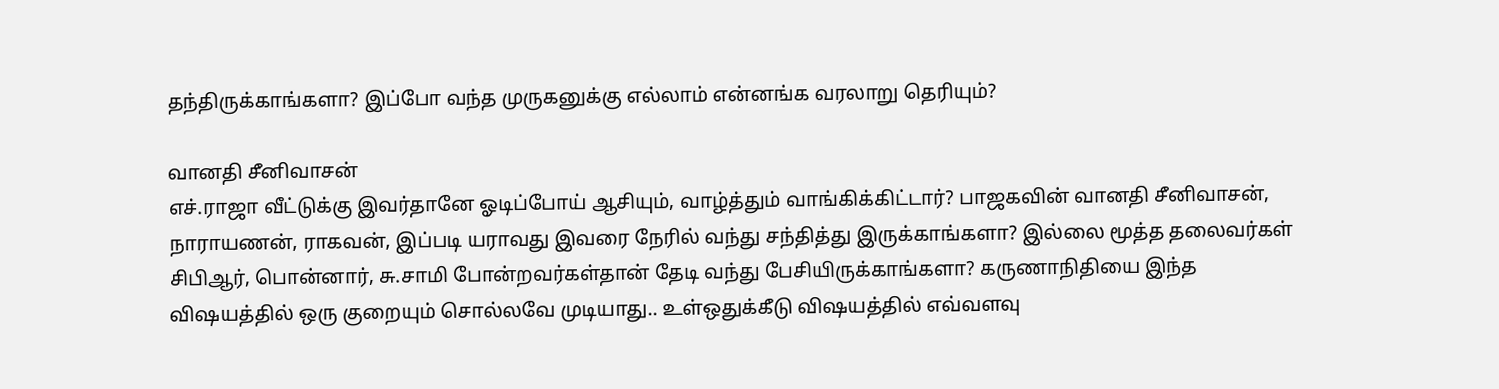தந்திருக்காங்களா? இப்போ வந்த முருகனுக்கு எல்லாம் என்னங்க வரலாறு தெரியும்?

வானதி சீனிவாசன்
எச்.ராஜா வீட்டுக்கு இவர்தானே ஓடிப்போய் ஆசியும், வாழ்த்தும் வாங்கிக்கிட்டார்? பாஜகவின் வானதி சீனிவாசன், நாராயணன், ராகவன், இப்படி யராவது இவரை நேரில் வந்து சந்தித்து இருக்காங்களா? இல்லை மூத்த தலைவர்கள் சிபிஆர், பொன்னார், சு.சாமி போன்றவர்கள்தான் தேடி வந்து பேசியிருக்காங்களா? கருணாநிதியை இந்த விஷயத்தில் ஒரு குறையும் சொல்லவே முடியாது.. உள்ஒதுக்கீடு விஷயத்தில் எவ்வளவு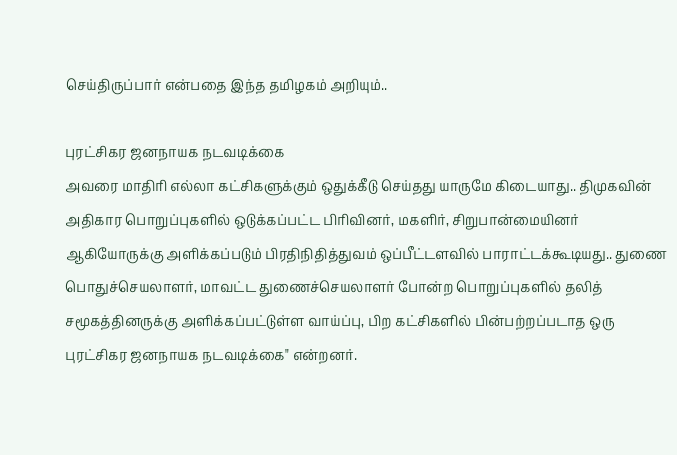செய்திருப்பார் என்பதை இந்த தமிழகம் அறியும்..

புரட்சிகர ஜனநாயக நடவடிக்கை
அவரை மாதிரி எல்லா கட்சிகளுக்கும் ஒதுக்கீடு செய்தது யாருமே கிடையாது.. திமுகவின் அதிகார பொறுப்புகளில் ஒடுக்கப்பட்ட பிரிவினர், மகளிர், சிறுபான்மையினர் ஆகியோருக்கு அளிக்கப்படும் பிரதிநிதித்துவம் ஒப்பீட்டளவில் பாராட்டக்கூடியது.. துணை பொதுச்செயலாளர், மாவட்ட துணைச்செயலாளர் போன்ற பொறுப்புகளில் தலித் சமூகத்தினருக்கு அளிக்கப்பட்டுள்ள வாய்ப்பு, பிற கட்சிகளில் பின்பற்றப்படாத ஒரு புரட்சிகர ஜனநாயக நடவடிக்கை" என்றனர்.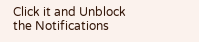Click it and Unblock the Notifications